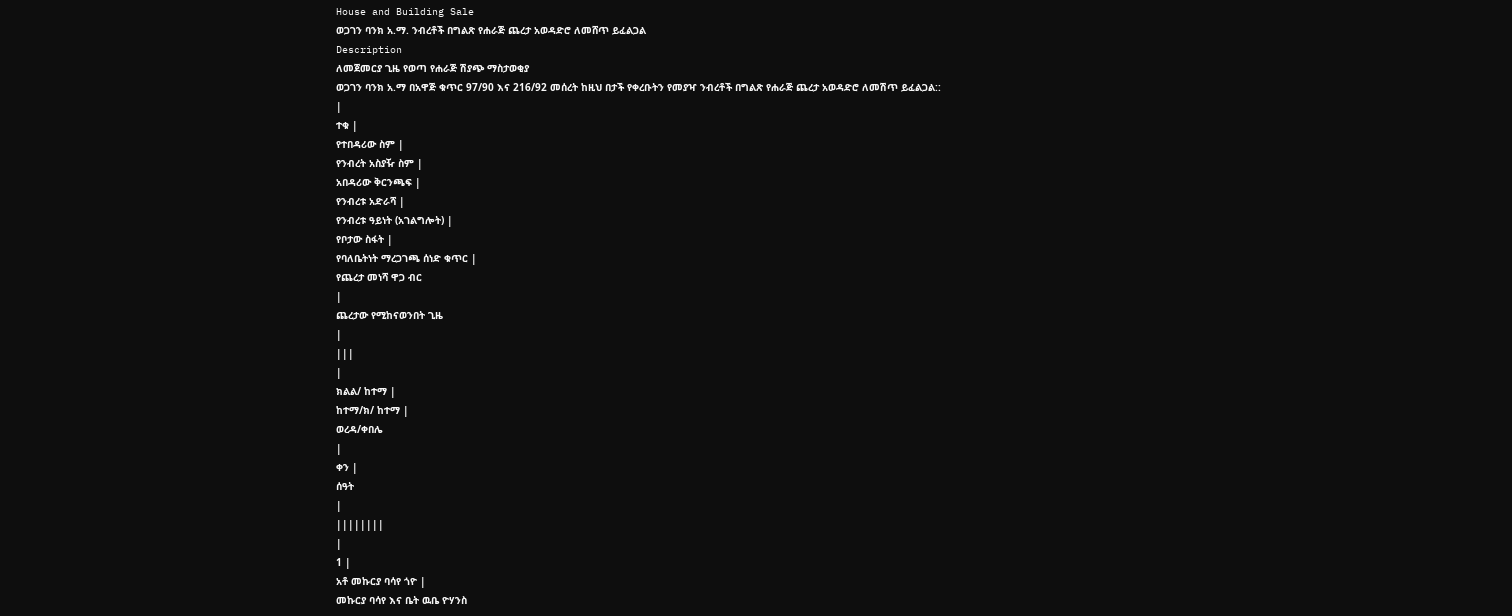House and Building Sale
ወጋገን ባንክ አ.ማ. ንብረቶች በግልጽ የሐራጅ ጨረታ አወዳድሮ ለመሸጥ ይፈልጋል
Description
ለመጀመርያ ጊዜ የወጣ የሐራጅ ሽያጭ ማስታወቂያ
ወጋገን ባንክ አ.ማ በአዋጅ ቁጥር 97/90 እና 216/92 መሰረት ከዚህ በታች የቀረቡትን የመያዣ ንብረቶች በግልጽ የሐራጅ ጨረታ አወዳድሮ ለመሽጥ ይፈልጋል::
|
ተቁ |
የተበዳሪው ስም |
የንብረት አስያዥ ስም |
አበዳሪው ቅርንጫፍ |
የንብረቱ አድራሻ |
የንብረቱ ዓይነት (አገልግሎት) |
የቦታው ስፋት |
የባለቤትነት ማረጋገጫ ሰነድ ቁጥር |
የጨረታ መነሻ ዋጋ ብር
|
ጨረታው የሚከናወንበት ጊዜ
|
|||
|
ክልል/ ከተማ |
ከተማ/ክ/ ከተማ |
ወረዳ/ቀበሌ
|
ቀን |
ሰዓት
|
||||||||
|
1 |
አቶ መኩርያ ባሳየ ጎዮ |
መኩርያ ባሳየ እና ቤት ዉቤ ዮሃንስ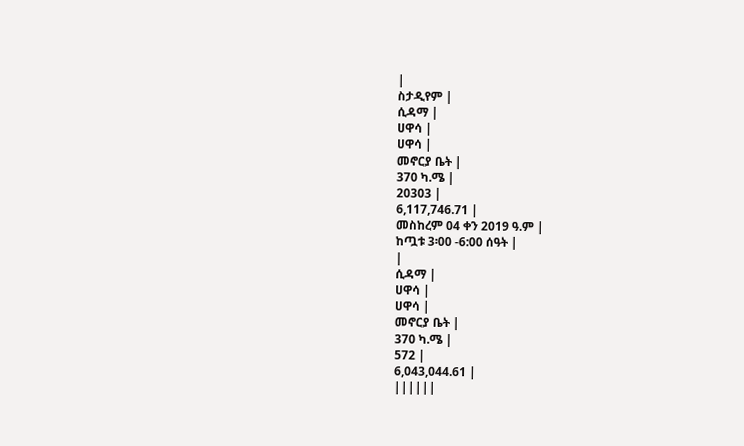|
ስታዲየም |
ሲዳማ |
ሀዋሳ |
ሀዋሳ |
መኖርያ ቤት |
370 ካ.ሜ |
20303 |
6,117,746.71 |
መስከረም 04 ቀን 2019 ዓ.ም |
ከጧቱ 3፡00 -6:00 ሰዓት |
|
ሲዳማ |
ሀዋሳ |
ሀዋሳ |
መኖርያ ቤት |
370 ካ.ሜ |
572 |
6,043,044.61 |
||||||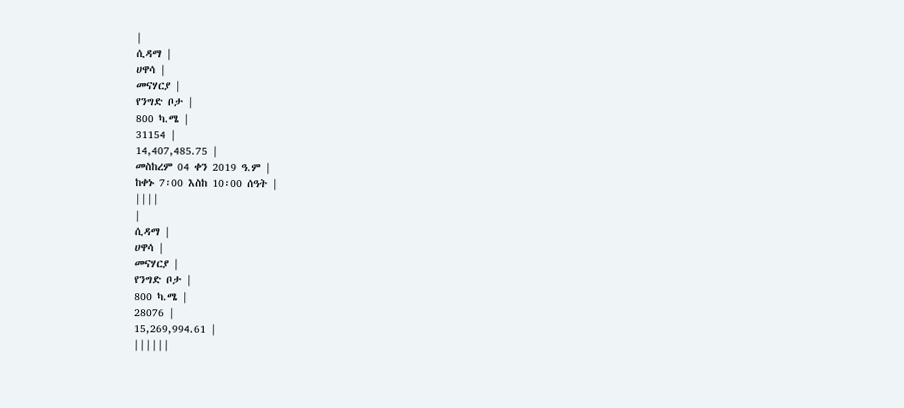|
ሲዳማ |
ሀዋሳ |
መናሃርያ |
የንግድ ቦታ |
800 ካ.ሜ |
31154 |
14,407,485.75 |
መስከረም 04 ቀን 2019 ዓ.ም |
ከቀኑ 7፡00 እስከ 10፡00 ሰዓት |
||||
|
ሲዳማ |
ሀዋሳ |
መናሃርያ |
የንግድ ቦታ |
800 ካ.ሜ |
28076 |
15,269,994.61 |
||||||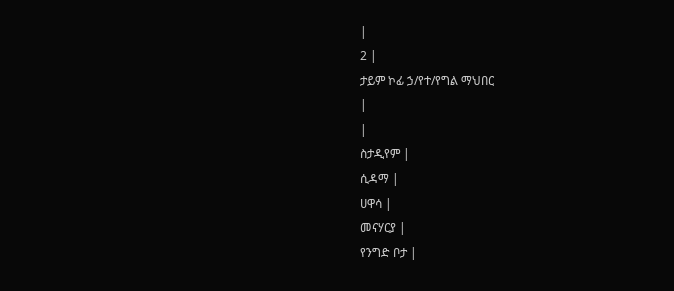|
2 |
ታይም ኮፊ ኃ/የተ/የግል ማህበር
|
|
ስታዲየም |
ሲዳማ |
ሀዋሳ |
መናሃርያ |
የንግድ ቦታ |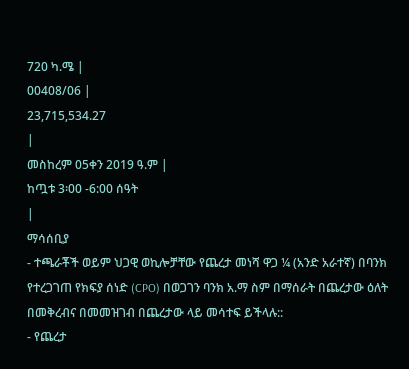720 ካ.ሜ |
00408/06 |
23,715,534.27
|
መስከረም 05ቀን 2019 ዓ.ም |
ከጧቱ 3፡00 -6:00 ሰዓት
|
ማሳሰቢያ
- ተጫራቾች ወይም ህጋዊ ወኪሎቻቸው የጨረታ መነሻ ዋጋ ¼ (አንድ አራተኛ) በባንክ የተረጋገጠ የክፍያ ሰነድ (CPO) በወጋገን ባንክ አ.ማ ስም በማሰራት በጨረታው ዕለት በመቅረብና በመመዝገብ በጨረታው ላይ መሳተፍ ይችላሉ::
- የጨረታ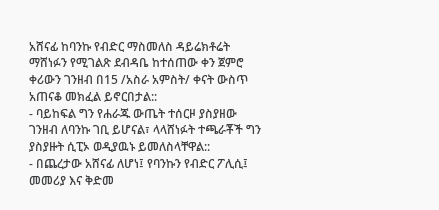አሸናፊ ከባንኩ የብድር ማስመለስ ዳይሬክቶሬት ማሸነፉን የሚገልጽ ደብዳቤ ከተሰጠው ቀን ጀምሮ ቀሪውን ገንዘብ በ15 /አስራ አምስት/ ቀናት ውስጥ አጠናቆ መክፈል ይኖርበታል::
- ባይከፍል ግን የሐራጁ ውጤት ተሰርዞ ያስያዘው ገንዘብ ለባንኩ ገቢ ይሆናል፣ ላላሸነፉት ተጫራቾች ግን ያስያዙት ሲፒኦ ወዲያዉኑ ይመለስላቸዋል::
- በጨረታው አሸናፊ ለሆነ፤ የባንኩን የብድር ፖሊሲ፤ መመሪያ እና ቅድመ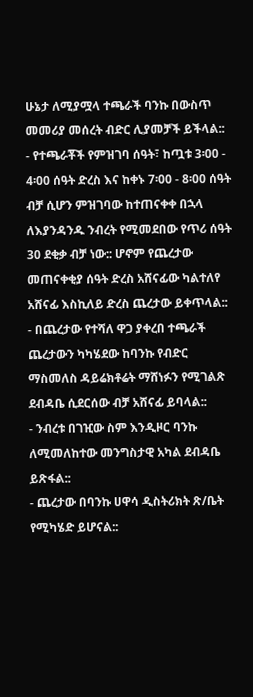ሁኔታ ለሚያሟላ ተጫራች ባንኩ በውስጥ መመሪያ መሰረት ብድር ሊያመቻች ይችላል::
- የተጫራቾች የምዝገባ ሰዓት፣ ከጧቱ 3፡00 - 4፡00 ሰዓት ድረስ እና ከቀኑ 7፡00 - 8፡00 ሰዓት ብቻ ሲሆን ምዝገባው ከተጠናቀቀ በኋላ ለእያንዳንዱ ንብረት የሚመደበው የጥሪ ሰዓት 30 ደቂቃ ብቻ ነው:: ሆኖም የጨረታው መጠናቀቂያ ሰዓት ድረስ አሸናፊው ካልተለየ አሸናፊ እስኪለይ ድረስ ጨረታው ይቀጥላል::
- በጨረታው የተሻለ ዋጋ ያቀረበ ተጫራች ጨረታውን ካካሄደው ከባንኩ የብድር ማስመለስ ዳይሬክቶሬት ማሸነፉን የሚገልጽ ደብዳቤ ሲደርሰው ብቻ አሸናፊ ይባላል::
- ንብረቱ በገዢው ስም እንዲዞር ባንኩ ለሚመለከተው መንግስታዊ አካል ደብዳቤ ይጽፋል::
- ጨረታው በባንኩ ሀዋሳ ዲስትሪክት ጽ/ቤት የሚካሄድ ይሆናል::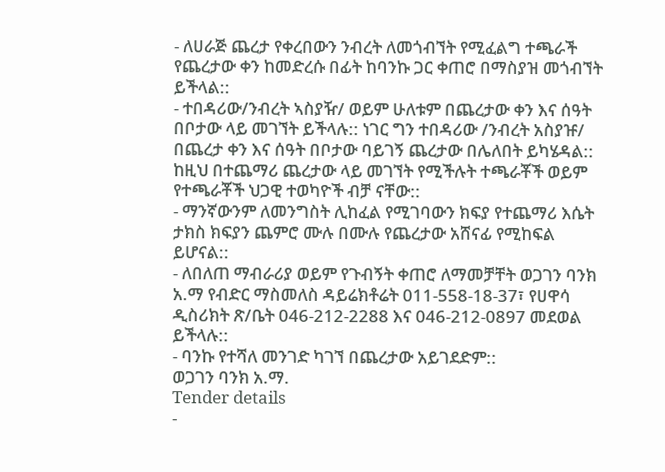- ለሀራጅ ጨረታ የቀረበውን ንብረት ለመጎብኘት የሚፈልግ ተጫራች የጨረታው ቀን ከመድረሱ በፊት ከባንኩ ጋር ቀጠሮ በማስያዝ መጎብኘት ይችላል::
- ተበዳሪው/ንብረት ኣስያዥ/ ወይም ሁለቱም በጨረታው ቀን እና ሰዓት በቦታው ላይ መገኘት ይችላሉ:: ነገር ግን ተበዳሪው /ንብረት አስያዡ/ በጨረታ ቀን እና ሰዓት በቦታው ባይገኝ ጨረታው በሌለበት ይካሄዳል:: ከዚህ በተጨማሪ ጨረታው ላይ መገኘት የሚችሉት ተጫራቾች ወይም የተጫራቾች ህጋዊ ተወካዮች ብቻ ናቸው::
- ማንኛውንም ለመንግስት ሊከፈል የሚገባውን ክፍያ የተጨማሪ እሴት ታክስ ክፍያን ጨምሮ ሙሉ በሙሉ የጨረታው አሸናፊ የሚከፍል ይሆናል::
- ለበለጠ ማብራሪያ ወይም የጉብኝት ቀጠሮ ለማመቻቸት ወጋገን ባንክ አ.ማ የብድር ማስመለስ ዳይሬክቶሬት 011-558-18-37፣ የሀዋሳ ዲስሪክት ጽ/ቤት 046-212-2288 እና 046-212-0897 መደወል ይችላሉ::
- ባንኩ የተሻለ መንገድ ካገኘ በጨረታው አይገደድም::
ወጋገን ባንክ አ.ማ.
Tender details
-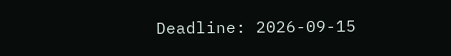Deadline: 2026-09-15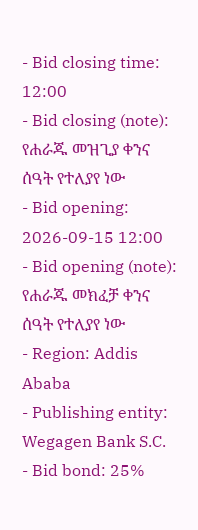- Bid closing time: 12:00
- Bid closing (note): የሐራጁ መዝጊያ ቀንና ሰዓት የተለያየ ነው
- Bid opening: 2026-09-15 12:00
- Bid opening (note): የሐራጁ መክፈቻ ቀንና ሰዓት የተለያየ ነው
- Region: Addis Ababa
- Publishing entity: Wegagen Bank S.C.
- Bid bond: 25%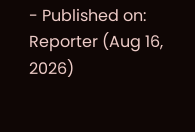- Published on: Reporter (Aug 16, 2026)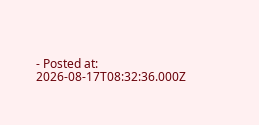- Posted at: 2026-08-17T08:32:36.000Z